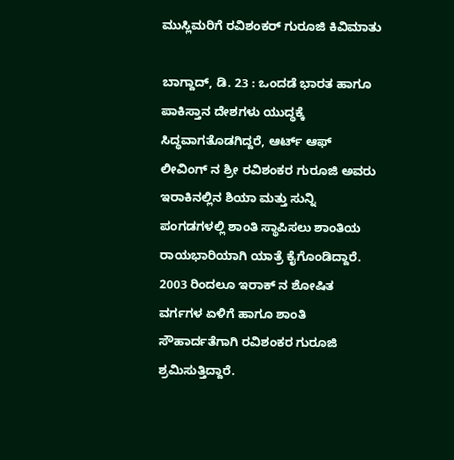ಮುಸ್ಲಿಮರಿಗೆ ರವಿಶಂಕರ್ ಗುರೂಜಿ ಕಿವಿಮಾತು

ಬಾಗ್ದಾದ್, ಡಿ. 23 : ಒಂದಡೆ ಭಾರತ ಹಾಗೂ ಪಾಕಿಸ್ತಾನ ದೇಶಗಳು ಯುದ್ಧಕ್ಕೆ ಸಿದ್ಧವಾಗತೊಡಗಿದ್ದರೆ, ಆರ್ಟ್ ಆಫ್ ಲೀವಿಂಗ್ ನ ಶ್ರೀ ರವಿಶಂಕರ ಗುರೂಜಿ ಅವರು ಇರಾಕಿನಲ್ಲಿನ ಶಿಯಾ ಮತ್ತು ಸುನ್ನಿ ಪಂಗಡಗಳಲ್ಲಿ ಶಾಂತಿ ಸ್ಥಾಪಿಸಲು ಶಾಂತಿಯ ರಾಯಭಾರಿಯಾಗಿ ಯಾತ್ರೆ ಕೈಗೊಂಡಿದ್ದಾರೆ. 2003 ರಿಂದಲೂ ಇರಾಕ್ ನ ಶೋಷಿತ ವರ್ಗಗಳ ಏಳಿಗೆ ಹಾಗೂ ಶಾಂತಿ ಸೌಹಾರ್ದತೆಗಾಗಿ ರವಿಶಂಕರ ಗುರೂಜಿ ಶ್ರಮಿಸುತ್ತಿದ್ದಾರೆ.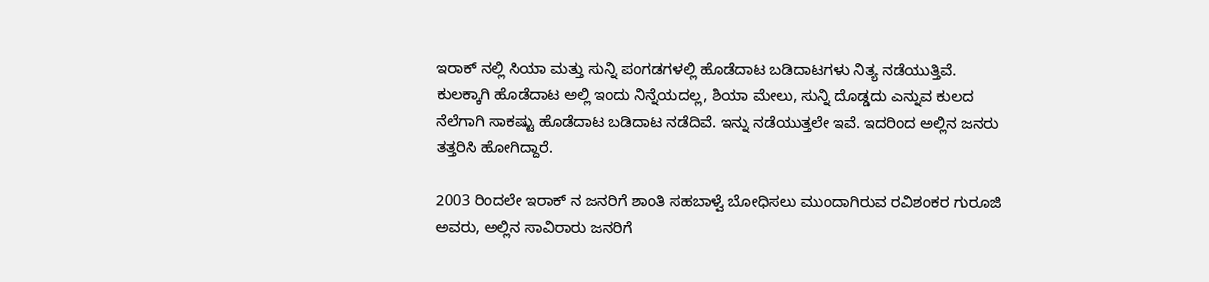ಇರಾಕ್ ನಲ್ಲಿ ಸಿಯಾ ಮತ್ತು ಸುನ್ನಿ ಪಂಗಡಗಳಲ್ಲಿ ಹೊಡೆದಾಟ ಬಡಿದಾಟಗಳು ನಿತ್ಯ ನಡೆಯುತ್ತಿವೆ. ಕುಲಕ್ಕಾಗಿ ಹೊಡೆದಾಟ ಅಲ್ಲಿ ಇಂದು ನಿನ್ನೆಯದಲ್ಲ, ಶಿಯಾ ಮೇಲು, ಸುನ್ನಿ ದೊಡ್ಡದು ಎನ್ನುವ ಕುಲದ ನೆಲೆಗಾಗಿ ಸಾಕಷ್ಟು ಹೊಡೆದಾಟ ಬಡಿದಾಟ ನಡೆದಿವೆ. ಇನ್ನು ನಡೆಯುತ್ತಲೇ ಇವೆ. ಇದರಿಂದ ಅಲ್ಲಿನ ಜನರು ತತ್ತರಿಸಿ ಹೋಗಿದ್ದಾರೆ.

2003 ರಿಂದಲೇ ಇರಾಕ್ ನ ಜನರಿಗೆ ಶಾಂತಿ ಸಹಬಾಳ್ವೆ ಬೋಧಿಸಲು ಮುಂದಾಗಿರುವ ರವಿಶಂಕರ ಗುರೂಜಿ ಅವರು, ಅಲ್ಲಿನ ಸಾವಿರಾರು ಜನರಿಗೆ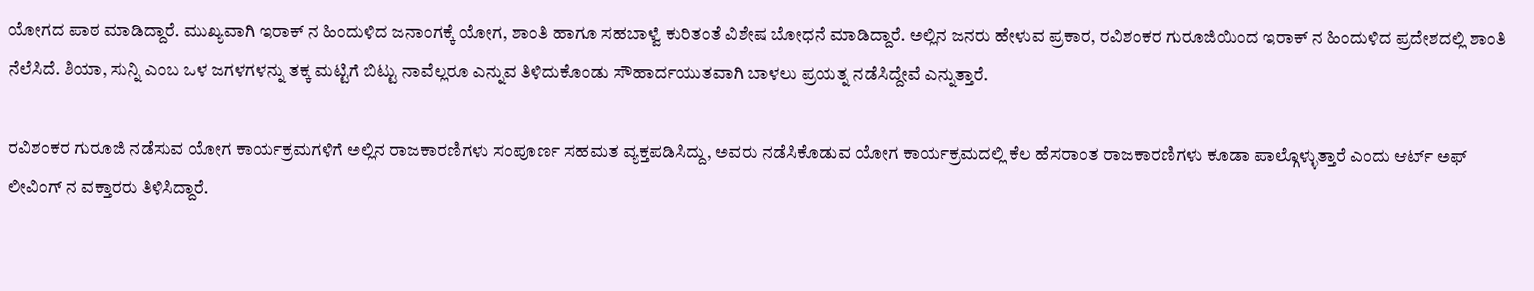ಯೋಗದ ಪಾಠ ಮಾಡಿದ್ದಾರೆ. ಮುಖ್ಯವಾಗಿ ಇರಾಕ್ ನ ಹಿಂದುಳಿದ ಜನಾಂಗಕ್ಕೆ ಯೋಗ, ಶಾಂತಿ ಹಾಗೂ ಸಹಬಾಳ್ವೆ ಕುರಿತಂತೆ ವಿಶೇಷ ಬೋಧನೆ ಮಾಡಿದ್ದಾರೆ. ಅಲ್ಲಿನ ಜನರು ಹೇಳುವ ಪ್ರಕಾರ, ರವಿಶಂಕರ ಗುರೂಜಿಯಿಂದ ಇರಾಕ್ ನ ಹಿಂದುಳಿದ ಪ್ರದೇಶದಲ್ಲಿ ಶಾಂತಿ ನೆಲೆಸಿದೆ. ಶಿಯಾ, ಸುನ್ನಿ ಎಂಬ ಒಳ ಜಗಳಗಳನ್ನು ತಕ್ಕ ಮಟ್ಟಿಗೆ ಬಿಟ್ಟು ನಾವೆಲ್ಲರೂ ಎನ್ನುವ ತಿಳಿದುಕೊಂಡು ಸೌಹಾರ್ದಯುತವಾಗಿ ಬಾಳಲು ಪ್ರಯತ್ನ ನಡೆಸಿದ್ದೇವೆ ಎನ್ನುತ್ತಾರೆ.

ರವಿಶಂಕರ ಗುರೂಜಿ ನಡೆಸುವ ಯೋಗ ಕಾರ್ಯಕ್ರಮಗಳಿಗೆ ಅಲ್ಲಿನ ರಾಜಕಾರಣಿಗಳು ಸಂಪೂರ್ಣ ಸಹಮತ ವ್ಯಕ್ತಪಡಿಸಿದ್ದು, ಅವರು ನಡೆಸಿಕೊಡುವ ಯೋಗ ಕಾರ್ಯಕ್ರಮದಲ್ಲಿ ಕೆಲ ಹೆಸರಾಂತ ರಾಜಕಾರಣಿಗಳು ಕೂಡಾ ಪಾಲ್ಗೊಳ್ಳುತ್ತಾರೆ ಎಂದು ಆರ್ಟ್ ಅಫ್ ಲೀವಿಂಗ್ ನ ವಕ್ತಾರರು ತಿಳಿಸಿದ್ದಾರೆ.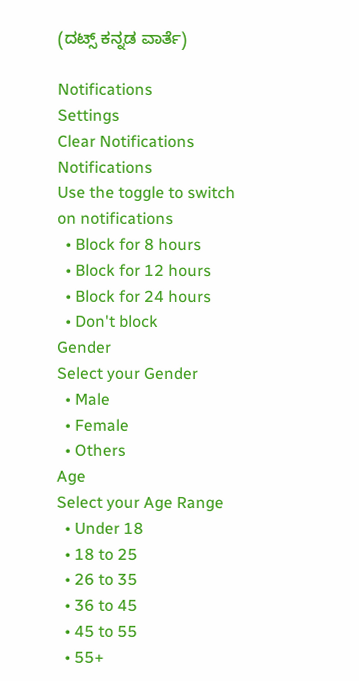(ದಟ್ಸ್ ಕನ್ನಡ ವಾರ್ತೆ)

Notifications
Settings
Clear Notifications
Notifications
Use the toggle to switch on notifications
  • Block for 8 hours
  • Block for 12 hours
  • Block for 24 hours
  • Don't block
Gender
Select your Gender
  • Male
  • Female
  • Others
Age
Select your Age Range
  • Under 18
  • 18 to 25
  • 26 to 35
  • 36 to 45
  • 45 to 55
  • 55+